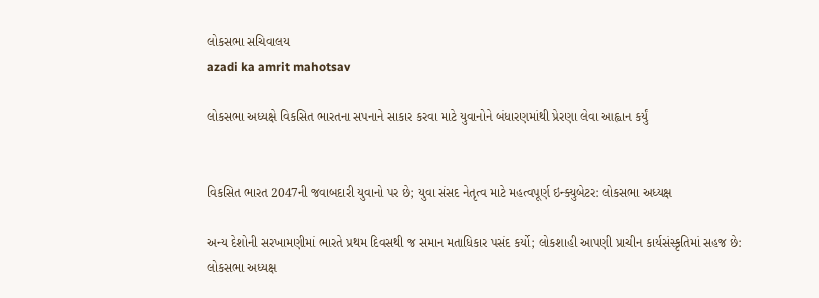લોકસભા સચિવાલય
azadi ka amrit mahotsav

લોકસભા અધ્યક્ષે વિકસિત ભારતના સપનાને સાકાર કરવા માટે યુવાનોને બંધારણમાંથી પ્રેરણા લેવા આહ્વાન કર્યું


વિકસિત ભારત 2047ની જવાબદારી યુવાનો પર છે; યુવા સંસદ નેતૃત્વ માટે મહત્વપૂર્ણ ઇન્ક્યુબેટર: લોકસભા અધ્યક્ષ

અન્ય દેશોની સરખામણીમાં ભારતે પ્રથમ દિવસથી જ સમાન મતાધિકાર પસંદ કર્યો; લોકશાહી આપણી પ્રાચીન કાર્યસંસ્કૃતિમાં સહજ છે: લોકસભા અધ્યક્ષ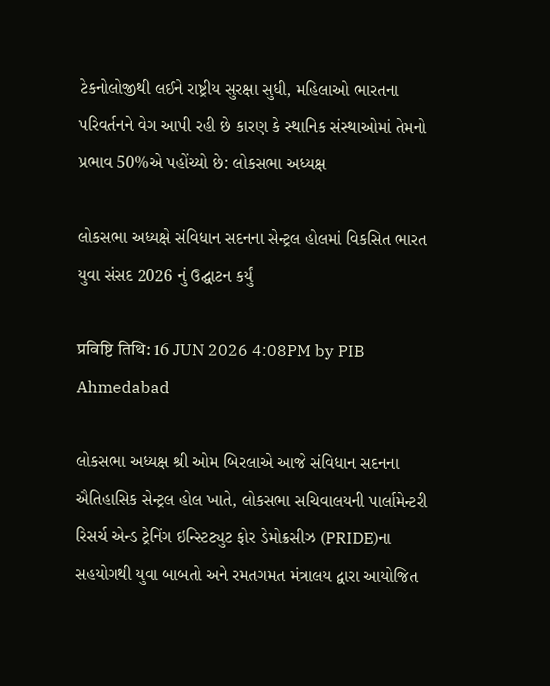ટેકનોલોજીથી લઈને રાષ્ટ્રીય સુરક્ષા સુધી, મહિલાઓ ભારતના પરિવર્તનને વેગ આપી રહી છે કારણ કે સ્થાનિક સંસ્થાઓમાં તેમનો પ્રભાવ 50%એ પહોંચ્યો છે: લોકસભા અધ્યક્ષ

લોકસભા અધ્યક્ષે સંવિધાન સદનના સેન્ટ્રલ હોલમાં વિકસિત ભારત યુવા સંસદ 2026 નું ઉદ્ઘાટન કર્યું

प्रविष्टि तिथि: 16 JUN 2026 4:08PM by PIB Ahmedabad

લોકસભા અધ્યક્ષ શ્રી ઓમ બિરલાએ આજે સંવિધાન સદનના ઐતિહાસિક સેન્ટ્રલ હોલ ખાતે, લોકસભા સચિવાલયની પાર્લામેન્ટરી રિસર્ચ એન્ડ ટ્રેનિંગ ઇન્સ્ટિટ્યુટ ફોર ડેમોક્રસીઝ (PRIDE)ના સહયોગથી યુવા બાબતો અને રમતગમત મંત્રાલય દ્વારા આયોજિત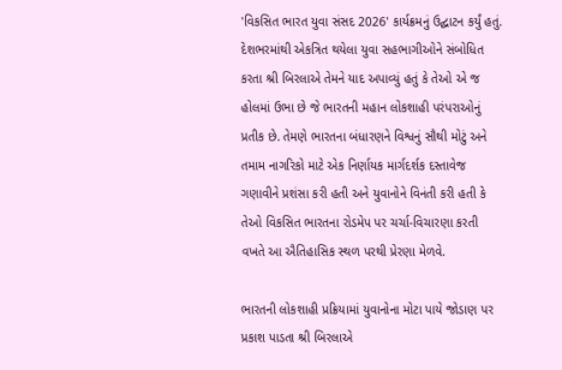'વિકસિત ભારત યુવા સંસદ 2026' કાર્યક્રમનું ઉદ્ઘાટન કર્યું હતું. દેશભરમાંથી એકત્રિત થયેલા યુવા સહભાગીઓને સંબોધિત કરતા શ્રી બિરલાએ તેમને યાદ અપાવ્યું હતું કે તેઓ એ જ હોલમાં ઉભા છે જે ભારતની મહાન લોકશાહી પરંપરાઓનું પ્રતીક છે. તેમણે ભારતના બંધારણને વિશ્વનું સૌથી મોટું અને તમામ નાગરિકો માટે એક નિર્ણાયક માર્ગદર્શક દસ્તાવેજ ગણાવીને પ્રશંસા કરી હતી અને યુવાનોને વિનંતી કરી હતી કે તેઓ વિકસિત ભારતના રોડમેપ પર ચર્ચા-વિચારણા કરતી વખતે આ ઐતિહાસિક સ્થળ પરથી પ્રેરણા મેળવે.

ભારતની લોકશાહી પ્રક્રિયામાં યુવાનોના મોટા પાયે જોડાણ પર પ્રકાશ પાડતા શ્રી બિરલાએ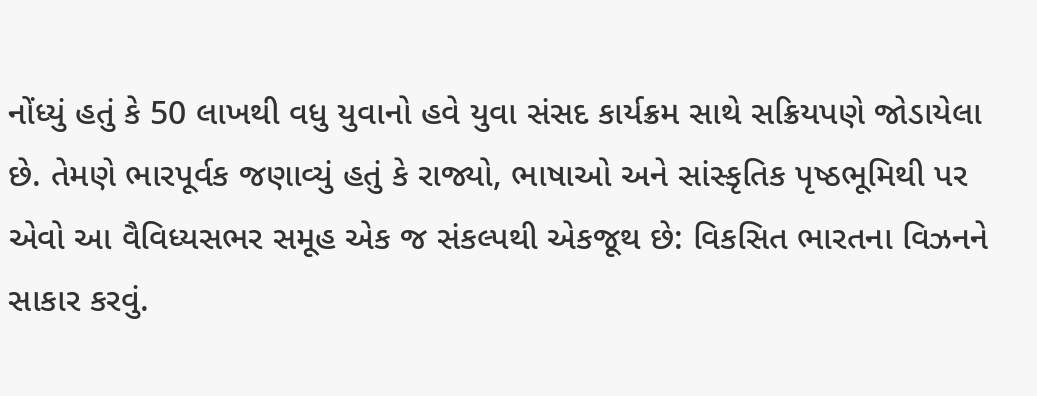નોંધ્યું હતું કે 50 લાખથી વધુ યુવાનો હવે યુવા સંસદ કાર્યક્રમ સાથે સક્રિયપણે જોડાયેલા છે. તેમણે ભારપૂર્વક જણાવ્યું હતું કે રાજ્યો, ભાષાઓ અને સાંસ્કૃતિક પૃષ્ઠભૂમિથી પર એવો આ વૈવિધ્યસભર સમૂહ એક જ સંકલ્પથી એકજૂથ છે: વિકસિત ભારતના વિઝનને સાકાર કરવું.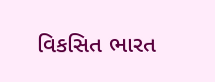વિકસિત ભારત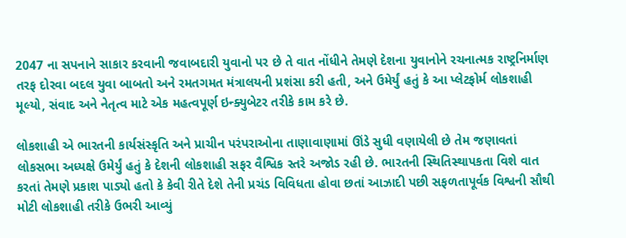2047 ના સપનાને સાકાર કરવાની જવાબદારી યુવાનો પર છે તે વાત નોંધીને તેમણે દેશના યુવાનોને રચનાત્મક રાષ્ટ્રનિર્માણ તરફ દોરવા બદલ યુવા બાબતો અને રમતગમત મંત્રાલયની પ્રશંસા કરી હતી, અને ઉમેર્યું હતું કે આ પ્લેટફોર્મ લોકશાહી મૂલ્યો, સંવાદ અને નેતૃત્વ માટે એક મહત્વપૂર્ણ ઇન્ક્યુબેટર તરીકે કામ કરે છે.

લોકશાહી એ ભારતની કાર્યસંસ્કૃતિ અને પ્રાચીન પરંપરાઓના તાણાવાણામાં ઊંડે સુધી વણાયેલી છે તેમ જણાવતાં લોકસભા અધ્યક્ષે ઉમેર્યું હતું કે દેશની લોકશાહી સફર વૈશ્વિક સ્તરે અજોડ રહી છે. ભારતની સ્થિતિસ્થાપકતા વિશે વાત કરતાં તેમણે પ્રકાશ પાડ્યો હતો કે કેવી રીતે દેશે તેની પ્રચંડ વિવિધતા હોવા છતાં આઝાદી પછી સફળતાપૂર્વક વિશ્વની સૌથી મોટી લોકશાહી તરીકે ઉભરી આવ્યું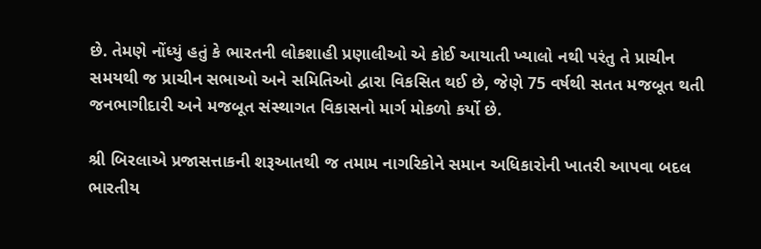છે. તેમણે નોંધ્યું હતું કે ભારતની લોકશાહી પ્રણાલીઓ એ કોઈ આયાતી ખ્યાલો નથી પરંતુ તે પ્રાચીન સમયથી જ પ્રાચીન સભાઓ અને સમિતિઓ દ્વારા વિકસિત થઈ છે, જેણે 75 વર્ષથી સતત મજબૂત થતી જનભાગીદારી અને મજબૂત સંસ્થાગત વિકાસનો માર્ગ મોકળો કર્યો છે.

શ્રી બિરલાએ પ્રજાસત્તાકની શરૂઆતથી જ તમામ નાગરિકોને સમાન અધિકારોની ખાતરી આપવા બદલ ભારતીય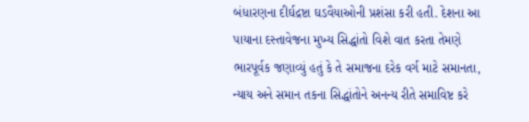બંધારણના દીર્ઘદ્રષ્ટા ઘડવૈયાઓની પ્રશંસા કરી હતી. દેશના આ પાયાના દસ્તાવેજના મુખ્ય સિદ્ધાંતો વિશે વાત કરતા તેમણે ભારપૂર્વક જણાવ્યું હતું કે તે સમાજના દરેક વર્ગ માટે સમાનતા, ન્યાય અને સમાન તકના સિદ્ધાંતોને અનન્ય રીતે સમાવિષ્ટ કરે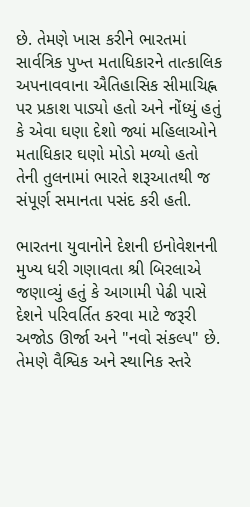છે. તેમણે ખાસ કરીને ભારતમાં સાર્વત્રિક પુખ્ત મતાધિકારને તાત્કાલિક અપનાવવાના ઐતિહાસિક સીમાચિહ્ન પર પ્રકાશ પાડ્યો હતો અને નોંધ્યું હતું કે એવા ઘણા દેશો જ્યાં મહિલાઓને મતાધિકાર ઘણો મોડો મળ્યો હતો તેની તુલનામાં ભારતે શરૂઆતથી જ સંપૂર્ણ સમાનતા પસંદ કરી હતી.

ભારતના યુવાનોને દેશની ઇનોવેશનની મુખ્ય ધરી ગણાવતા શ્રી બિરલાએ જણાવ્યું હતું કે આગામી પેઢી પાસે દેશને પરિવર્તિત કરવા માટે જરૂરી અજોડ ઊર્જા અને "નવો સંકલ્પ" છે. તેમણે વૈશ્વિક અને સ્થાનિક સ્તરે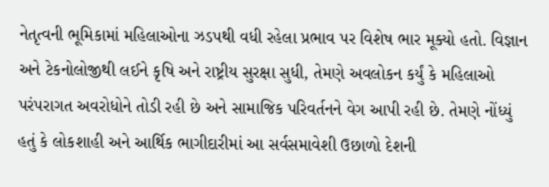નેતૃત્વની ભૂમિકામાં મહિલાઓના ઝડપથી વધી રહેલા પ્રભાવ પર વિશેષ ભાર મૂક્યો હતો. વિજ્ઞાન અને ટેકનોલોજીથી લઈને કૃષિ અને રાષ્ટ્રીય સુરક્ષા સુધી, તેમણે અવલોકન કર્યું કે મહિલાઓ પરંપરાગત અવરોધોને તોડી રહી છે અને સામાજિક પરિવર્તનને વેગ આપી રહી છે. તેમણે નોંધ્યું હતું કે લોકશાહી અને આર્થિક ભાગીદારીમાં આ સર્વસમાવેશી ઉછાળો દેશની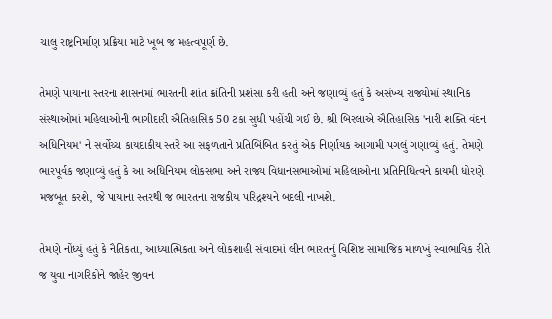ચાલુ રાષ્ટ્રનિર્માણ પ્રક્રિયા માટે ખૂબ જ મહત્વપૂર્ણ છે.

તેમણે પાયાના સ્તરના શાસનમાં ભારતની શાંત ક્રાંતિની પ્રશંસા કરી હતી અને જણાવ્યું હતું કે અસંખ્ય રાજ્યોમાં સ્થાનિક સંસ્થાઓમાં મહિલાઓની ભાગીદારી ઐતિહાસિક 50 ટકા સુધી પહોંચી ગઈ છે. શ્રી બિરલાએ ઐતિહાસિક 'નારી શક્તિ વંદન અધિનિયમ' ને સર્વોચ્ચ કાયદાકીય સ્તરે આ સફળતાને પ્રતિબિંબિત કરતું એક નિર્ણાયક આગામી પગલું ગણાવ્યું હતું. તેમણે ભારપૂર્વક જણાવ્યું હતું કે આ અધિનિયમ લોકસભા અને રાજ્ય વિધાનસભાઓમાં મહિલાઓના પ્રતિનિધિત્વને કાયમી ધોરણે મજબૂત કરશે, જે પાયાના સ્તરથી જ ભારતના રાજકીય પરિદ્રશ્યને બદલી નાખશે.

તેમણે નોંધ્યું હતું કે નૈતિકતા, આધ્યાત્મિકતા અને લોકશાહી સંવાદમાં લીન ભારતનું વિશિષ્ટ સામાજિક માળખું સ્વાભાવિક રીતે જ યુવા નાગરિકોને જાહેર જીવન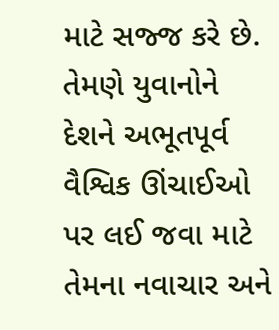માટે સજ્જ કરે છે. તેમણે યુવાનોને દેશને અભૂતપૂર્વ વૈશ્વિક ઊંચાઈઓ પર લઈ જવા માટે તેમના નવાચાર અને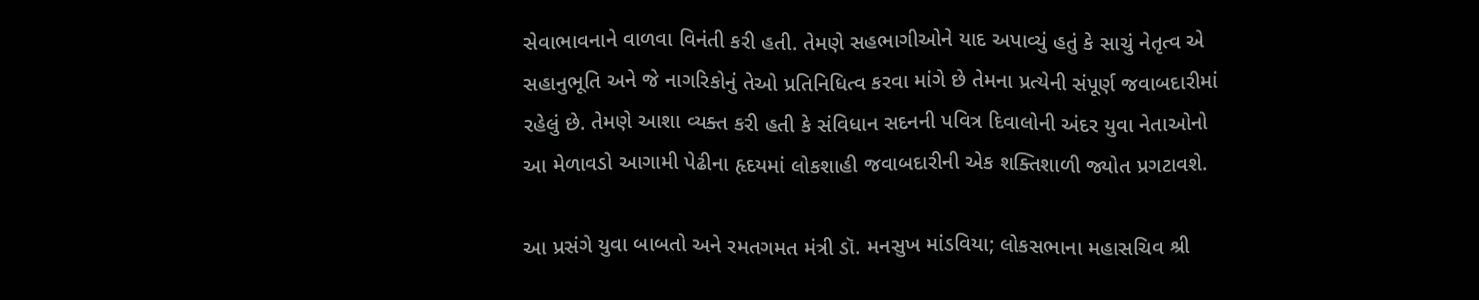સેવાભાવનાને વાળવા વિનંતી કરી હતી. તેમણે સહભાગીઓને યાદ અપાવ્યું હતું કે સાચું નેતૃત્વ એ સહાનુભૂતિ અને જે નાગરિકોનું તેઓ પ્રતિનિધિત્વ કરવા માંગે છે તેમના પ્રત્યેની સંપૂર્ણ જવાબદારીમાં રહેલું છે. તેમણે આશા વ્યક્ત કરી હતી કે સંવિધાન સદનની પવિત્ર દિવાલોની અંદર યુવા નેતાઓનો આ મેળાવડો આગામી પેઢીના હૃદયમાં લોકશાહી જવાબદારીની એક શક્તિશાળી જ્યોત પ્રગટાવશે.

આ પ્રસંગે યુવા બાબતો અને રમતગમત મંત્રી ડૉ. મનસુખ માંડવિયા; લોકસભાના મહાસચિવ શ્રી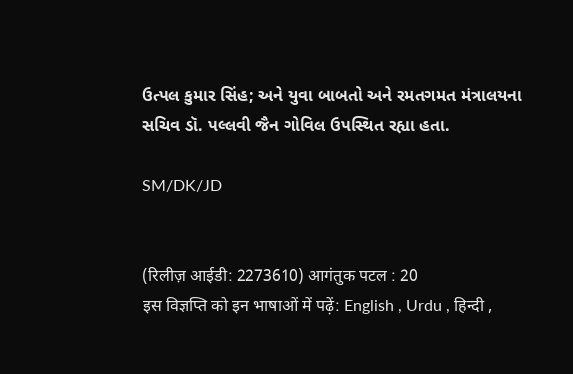ઉત્પલ કુમાર સિંહ; અને યુવા બાબતો અને રમતગમત મંત્રાલયના સચિવ ડૉ. પલ્લવી જૈન ગોવિલ ઉપસ્થિત રહ્યા હતા.

SM/DK/JD


(रिलीज़ आईडी: 2273610) आगंतुक पटल : 20
इस विज्ञप्ति को इन भाषाओं में पढ़ें: English , Urdu , हिन्दी ,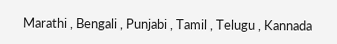Marathi , Bengali , Punjabi , Tamil , Telugu , Kannada